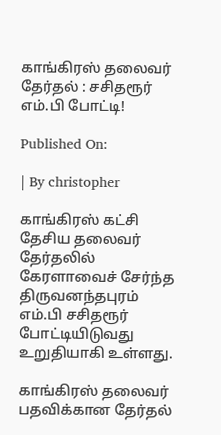காங்கிரஸ் தலைவர் தேர்தல் : சசிதரூர் எம்.பி போட்டி!

Published On:

| By christopher

காங்கிரஸ் கட்சி தேசிய தலைவர் தேர்தலில் கேரளாவைச் சேர்ந்த திருவனந்தபுரம் எம்.பி சசிதரூர் போட்டியிடுவது உறுதியாகி உள்ளது.

காங்கிரஸ் தலைவர் பதவிக்கான தேர்தல்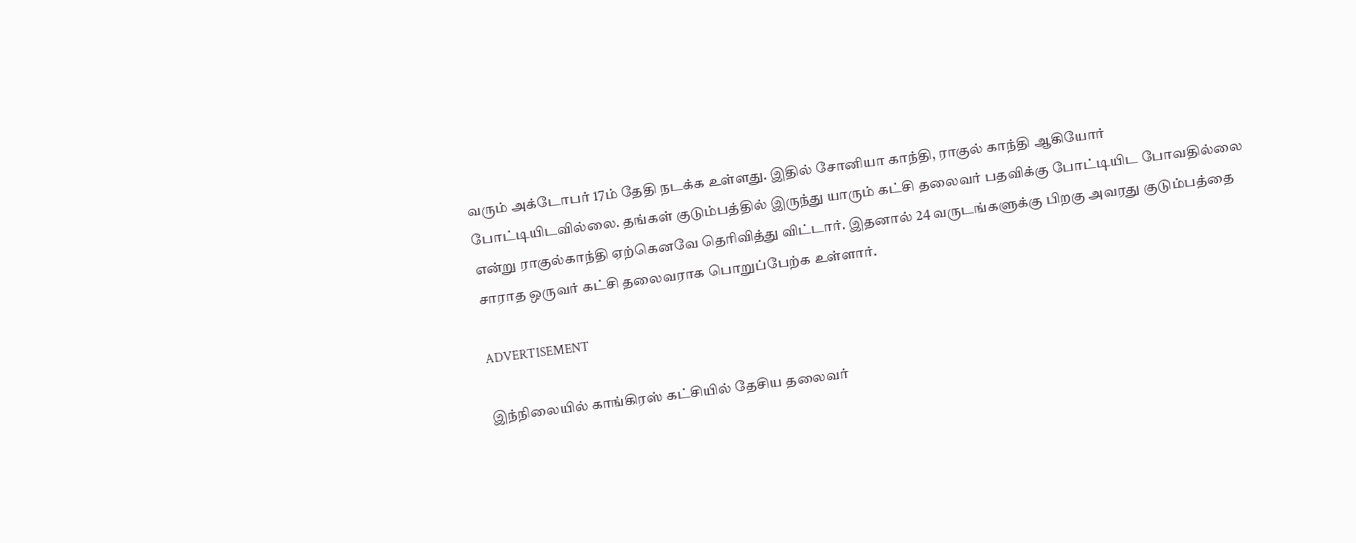வரும் அக்டோபர் 17ம் தேதி நடக்க உள்ளது. இதில் சோனியா காந்தி, ராகுல் காந்தி ஆகியோர் போட்டியிடவில்லை. தங்கள் குடும்பத்தில் இருந்து யாரும் கட்சி தலைவர் பதவிக்கு போட்டியிட போவதில்லை என்று ராகுல்காந்தி ஏற்கெனவே தெரிவித்து விட்டார். இதனால் 24 வருடங்களுக்கு பிறகு அவரது குடும்பத்தை சாராத ஒருவர் கட்சி தலைவராக பொறுப்பேற்க உள்ளார்.

ADVERTISEMENT

இந்நிலையில் காங்கிரஸ் கட்சியில் தேசிய தலைவர்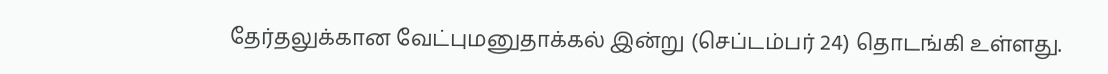தேர்தலுக்கான வேட்புமனுதாக்கல் இன்று (செப்டம்பர் 24) தொடங்கி உள்ளது.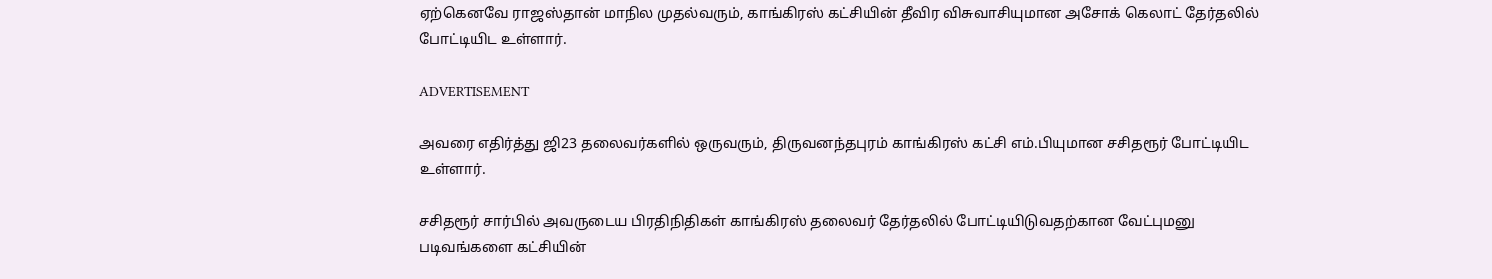ஏற்கெனவே ராஜஸ்தான் மாநில முதல்வரும், காங்கிரஸ் கட்சியின் தீவிர விசுவாசியுமான அசோக் கெலாட் தேர்தலில் போட்டியிட உள்ளார்.

ADVERTISEMENT

அவரை எதிர்த்து ஜி23 தலைவர்களில் ஒருவரும், திருவனந்தபுரம் காங்கிரஸ் கட்சி எம்.பியுமான சசிதரூர் போட்டியிட உள்ளார்.

சசிதரூர் சார்பில் அவருடைய பிரதிநிதிகள் காங்கிரஸ் தலைவர் தேர்தலில் போட்டியிடுவதற்கான வேட்புமனு படிவங்களை கட்சியின்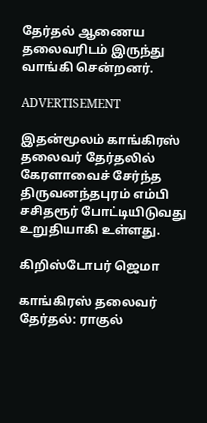தேர்தல் ஆணைய தலைவரிடம் இருந்து வாங்கி சென்றனர்.

ADVERTISEMENT

இதன்மூலம் காங்கிரஸ் தலைவர் தேர்தலில் கேரளாவைச் சேர்ந்த திருவனந்தபுரம் எம்பி சசிதரூர் போட்டியிடுவது உறுதியாகி உள்ளது.

கிறிஸ்டோபர் ஜெமா

காங்கிரஸ் தலைவர் தேர்தல்: ராகுல்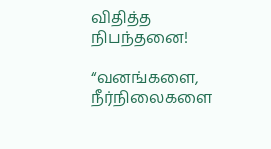விதித்த நிபந்தனை!

“வனங்களை, நீர்நிலைகளை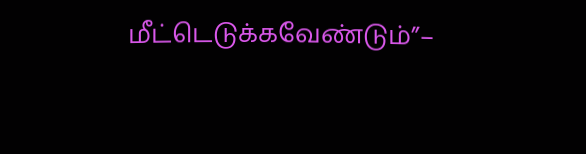மீட்டெடுக்கவேண்டும்”–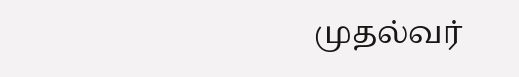முதல்வர்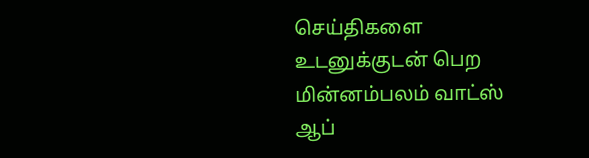செய்திகளை உடனுக்குடன் பெற மின்னம்பலம் வாட்ஸ் ஆப்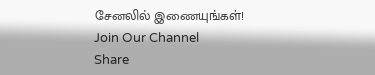சேனலில் இணையுங்கள்!
Join Our Channel
Share